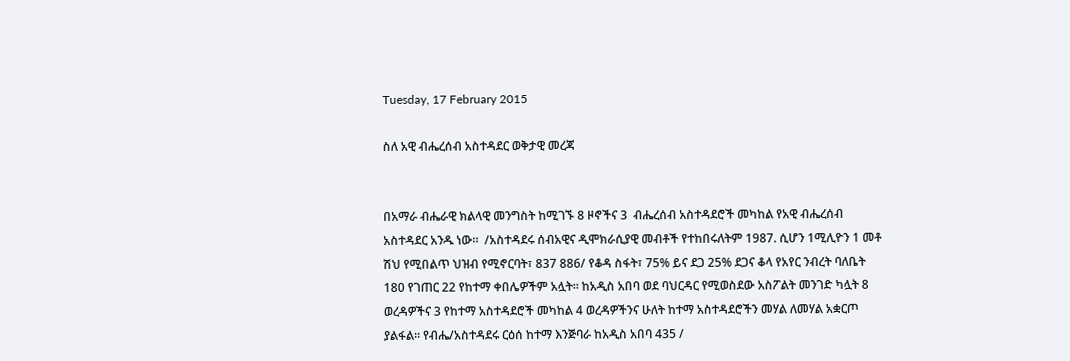Tuesday, 17 February 2015

ስለ አዊ ብሔረሰብ አስተዳደር ወቅታዊ መረጃ


በአማራ ብሔራዊ ክልላዊ መንግስት ከሚገኙ 8 ዞኖችና 3  ብሔረሰብ አስተዳደሮች መካከል የአዊ ብሔረሰብ አስተዳደር አንዱ ነው፡፡  /አስተዳደሩ ሰብአዊና ዲሞክራሲያዊ መብቶች የተከበሩለትም 1987. ሲሆን 1ሚሊዮን 1 መቶ ሽህ የሚበልጥ ህዝብ የሚኖርባት፣ 837 886/ የቆዳ ስፋት፣ 75% ይና ደጋ 25% ደጋና ቆላ የአየር ንብረት ባለቤት 180 የገጠር 22 የከተማ ቀበሌዎችም አሏት፡፡ ከአዲስ አበባ ወደ ባህርዳር የሚወስደው አስፖልት መንገድ ካሏት 8 ወረዳዎችና 3 የከተማ አስተዳደሮች መካከል 4 ወረዳዎችንና ሁለት ከተማ አስተዳደሮችን መሃል ለመሃል አቋርጦ ያልፋል፡፡ የብሔ/አስተዳደሩ ርዕሰ ከተማ እንጅባራ ከአዲስ አበባ 435 /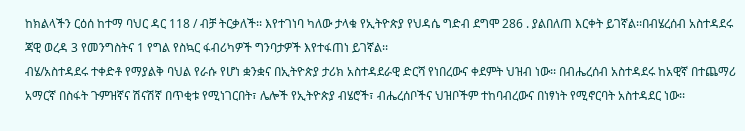ከክልላችን ርዕሰ ከተማ ባህር ዳር 118 / ብቻ ትርቃለች፡፡ እየተገነባ ካለው ታላቁ የኢትዮጵያ የህዳሴ ግድብ ደግሞ 286 . ያልበለጠ እርቀት ይገኛል፡፡በብሄረሰብ አስተዳደሩ ጃዊ ወረዳ 3 የመንግስትና 1 የግል የስኳር ፋብሪካዎች ግንባታዎች እየተፋጠነ ይገኛል፡፡
ብሄ/አስተዳደሩ ተቀድቶ የማያልቅ ባህል የራሱ የሆነ ቋንቋና በኢትዮጵያ ታሪክ አስተዳደራዊ ድርሻ የነበረውና ቀደምት ህዝብ ነው፡፡ በብሔረሰብ አስተዳደሩ ከአዊኛ በተጨማሪ አማርኛ በስፋት ጉምዝኛና ሽናሽኛ በጥቂቱ የሚነገርበት፣ ሌሎች የኢትዮጵያ ብሄሮች፣ ብሔረሰቦችና ህዝቦችም ተከባብረውና በነፃነት የሚኖርባት አስተዳደር ነው፡፡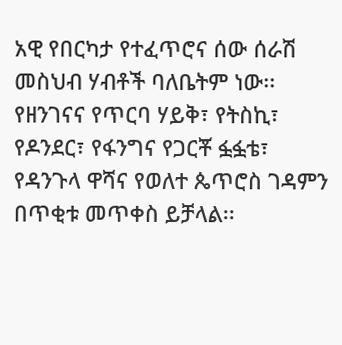አዊ የበርካታ የተፈጥሮና ሰው ሰራሽ መስህብ ሃብቶች ባለቤትም ነው፡፡ የዘንገናና የጥርባ ሃይቅ፣ የትስኪ፣ የዶንደር፣ የፋንግና የጋርቾ ፏፏቴ፣ የዳንጉላ ዋሻና የወለተ ጴጥሮስ ገዳምን በጥቂቱ መጥቀስ ይቻላል፡፡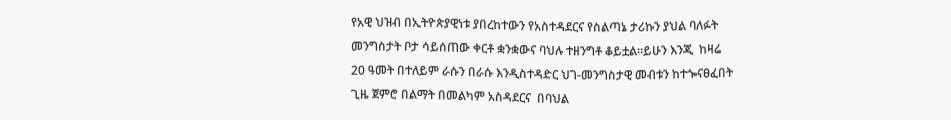የአዊ ህዝብ በኢትዮጵያዊነቱ ያበረከተውን የአስተዳደርና የስልጣኔ ታሪኩን ያህል ባለፉት መንግስታት ቦታ ሳይሰጠው ቀርቶ ቋንቋውና ባህሉ ተዘንግቶ ቆይቷል፡፡ይሁን እንጂ  ከዛሬ 20 ዓመት በተለይም ራሱን በራሱ እንዲስተዳድር ህገ-መንግስታዊ መብቱን ከተጐናፀፈበት ጊዜ ጀምሮ በልማት በመልካም አስዳደርና  በባህል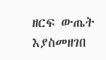ዘርፍ ውጤት እያስመዘገበ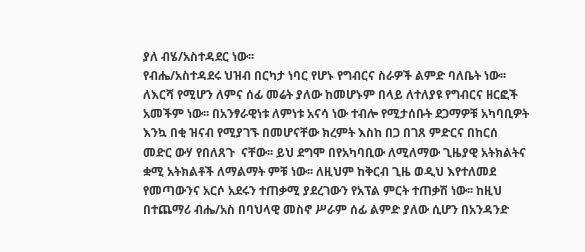ያለ ብሄ/አስተዳደር ነው፡፡
የብሔ/አስተዳደሩ ህዝብ በርካታ ነባር የሆኑ የግብርና ስራዎች ልምድ ባለቤት ነው፡፡ ለእርሻ የሚሆን ለምና ሰፊ መሬት ያለው ከመሆኑም በላይ ለተለያዩ የግብርና ዘርፎች አመችም ነው፡፡ በአንፃራዊነቱ ለምነቱ አናሳ ነው ተብሎ የሚታሰቡት ደጋማዎቹ አካባቢዎት እንኳ በቂ ዝናብ የሚያገኙ በመሆናቸው ክረምት እስከ በጋ በገጸ ምድርና በከርሰ መድር ውሃ የበለጸጉ  ናቸው፡፡ ይህ ደግሞ በየአካባቢው ለሚለማው ጊዜያዊ አትክልትና ቋሚ አትክልቶች ለማልማት ምቹ ነው፡፡ ለዚህም ከቅርብ ጊዜ ወዲህ እየተለመደ የመጣውንና አርሶ አደሩን ተጠቃሚ ያደረገውን የአፕል ምርት ተጠቃሽ ነው፡፡ ከዚህ በተጨማሪ ብሔ/አስ በባህላዊ መስኖ ሥራም ሰፊ ልምድ ያለው ሲሆን በአንዳንድ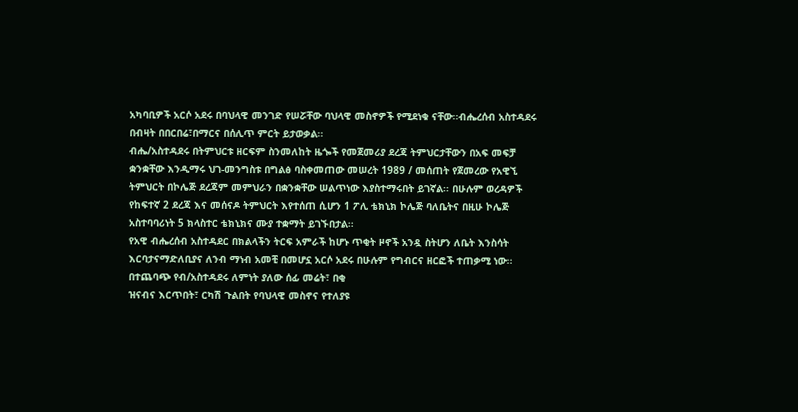አካባቢዎች አርሶ አደሩ በባህላዊ መንገድ የሠሯቸው ባህላዊ መስኖዎች የሚደነቁ ናቸው፡፡ብሔረሰብ አስተዳደሩ በብዛት በበርበሬ፣በማርና በሰሊጥ ምርት ይታወቃል፡፡
ብሔ/አስተዳደሩ በትምህርቱ ዘርፍም ስንመለከት ዜጐች የመጀመሪያ ደረጃ ትምህርታቸውን በአፍ መፍቻ ቋንቋቸው እንዲማሩ ህገ-መንግስቱ በግልፅ ባስቀመጠው መሠረት 1989 / መሰጠት የጀመረው የአዊኚ ትምህርት በኮሌጅ ደረጃም መምህራን በቋንቋቸው ሠልጥነው እያስተማሩበት ይገኛል፡፡ በሁሉም ወረዳዎች የከፍተኛ 2 ደረጃ እና መሰናዶ ትምህርት እየተሰጠ ሲሆን 1 ፖሊ ቴክኒክ ኮሌጅ ባለቤትና በዚሁ ኮሌጅ አስተባባሪነት 5 ክላስተር ቴክኒክና ሙያ ተቋማት ይገኙበታል፡፡
የአዊ ብሔረሰብ አስተዳደር በክልላችን ትርፍ አምራች ከሆኑ ጥቂት ዞኖች አንዷ ስትሆን ለቤት እንስሳት እርባታናማድለቢያና ለንብ ማነብ አመቺ በመሆኗ አርሶ አደሩ በሁሉም የግብርና ዘርፎች ተጠቃሚ ነው፡፡ በተጨባጭ የብ/አስተዳደሩ ለምነት ያለው ሰፊ መሬት፣ በቂ
ዝናብና እርጥበት፣ ርካሽ ጉልበት የባህላዊ መስኖና የተለያዩ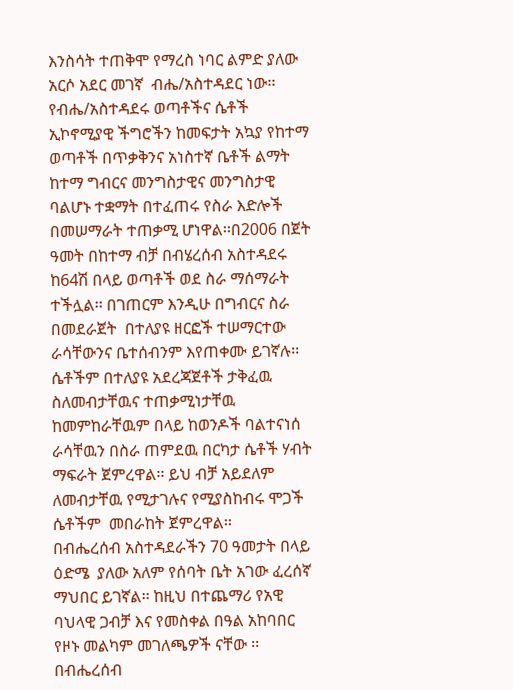እንስሳት ተጠቅሞ የማረስ ነባር ልምድ ያለው አርሶ አደር መገኛ  ብሔ/አስተዳደር ነው፡፡የብሔ/አስተዳደሩ ወጣቶችና ሴቶች ኢኮኖሚያዊ ችግሮችን ከመፍታት አኳያ የከተማ ወጣቶች በጥቃቅንና አነስተኛ ቤቶች ልማት ከተማ ግብርና መንግስታዊና መንግስታዊ ባልሆኑ ተቋማት በተፈጠሩ የስራ እድሎች በመሠማራት ተጠቃሚ ሆነዋል፡፡በ2006 በጀት ዓመት በከተማ ብቻ በብሄረሰብ አስተዳደሩ ከ64ሽ በላይ ወጣቶች ወደ ስራ ማሰማራት ተችሏል፡፡ በገጠርም እንዲሁ በግብርና ስራ በመደራጀት  በተለያዩ ዘርፎች ተሠማርተው ራሳቸውንና ቤተሰብንም እየጠቀሙ ይገኛሉ፡፡  ሴቶችም በተለያዩ አደረጃጀቶች ታቅፈዉ ስለመብታቸዉና ተጠቃሚነታቸዉ  ከመምከራቸዉም በላይ ከወንዶች ባልተናነሰ ራሳቸዉን በስራ ጠምደዉ በርካታ ሴቶች ሃብት ማፍራት ጀምረዋል፡፡ ይህ ብቻ አይደለም ለመብታቸዉ የሚታገሉና የሚያስከብሩ ሞጋች ሴቶችም  መበራከት ጀምረዋል፡፡
በብሔረሰብ አስተዳደራችን 70 ዓመታት በላይ ዕድሜ  ያለው አለም የሰባት ቤት አገው ፈረሰኛ ማህበር ይገኛል፡፡ ከዚህ በተጨማሪ የአዊ ባህላዊ ጋብቻ እና የመስቀል በዓል አከባበር የዞኑ መልካም መገለጫዎች ናቸው ፡፡በብሔረሰብ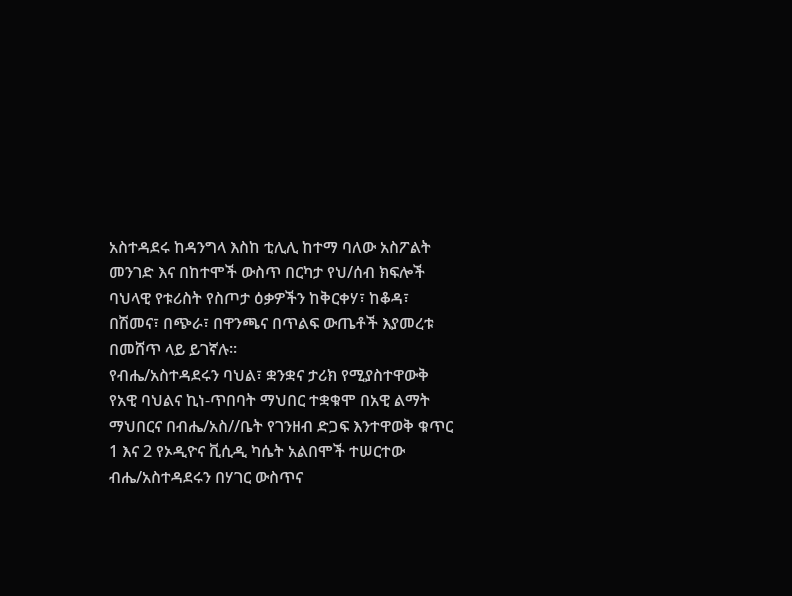አስተዳደሩ ከዳንግላ እስከ ቲሊሊ ከተማ ባለው አስፖልት መንገድ እና በከተሞች ውስጥ በርካታ የህ/ሰብ ክፍሎች ባህላዊ የቱሪስት የስጦታ ዕቃዎችን ከቅርቀሃ፣ ከቆዳ፣ በሽመና፣ በጭራ፣ በዋንጫና በጥልፍ ውጤቶች እያመረቱ በመሸጥ ላይ ይገኛሉ፡፡
የብሔ/አስተዳደሩን ባህል፣ ቋንቋና ታሪክ የሚያስተዋውቅ የአዊ ባህልና ኪነ-ጥበባት ማህበር ተቋቁሞ በአዊ ልማት ማህበርና በብሔ/አስ//ቤት የገንዘብ ድጋፍ እንተዋወቅ ቁጥር 1 እና 2 የኦዲዮና ቪሲዲ ካሴት አልበሞች ተሠርተው ብሔ/አስተዳደሩን በሃገር ውስጥና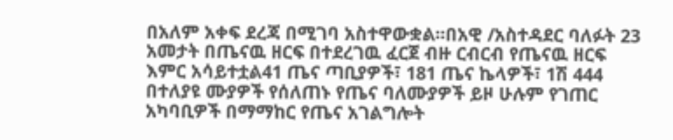በአለም አቀፍ ደረጃ በሚገባ አስተዋውቋል፡፡በአዊ /አስተዳደር ባለፉት 23
አመታት በጤናዉ ዘርፍ በተደረገዉ ፈርጀ ብዙ ርብርብ የጤናዉ ዘርፍ እምር አሳይተቷል41 ጤና ጣቢያዎች፣ 181 ጤና ኬላዎች፣ 1ሽ 444 በተለያዩ ሙያዎች የሰለጠኑ የጤና ባለሙያዎች ይዞ ሁሉም የገጠር አካባቢዎች በማማከር የጤና አገልግሎት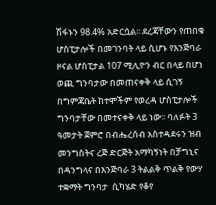ሽፋኑን 98.4% አድርሷል፡፡ ደረጃቸውን የጠበቁ ሆስፒታሎች በመገንባት ላይ ሲሆኑ የእንጅባራ ዞናል ሆስፒታል 107 ሚሊዮን ብር በላይ በሆነ ወጪ ግንባታው በመጠናቀቅ ላይ ሲገኝ በግምጃቤት ከተሞችም የወረዳ ሆስፒታሎች ግንባታቸው በመተናቀቅ ላይ ነው፡፡ ባለፉት 3 ዓመታት ጀምሮ በብሔረሰብ አስተዳደሩን ዝብ መንግስትና ረጅ ድርጅት አማካኝነት በቻግኒና በዳንግላና በእንጅባራ 3 ትልልቅ ጥልቅ የውሃ ተቋማት ግንባታ  ሲካሄድ የቆየ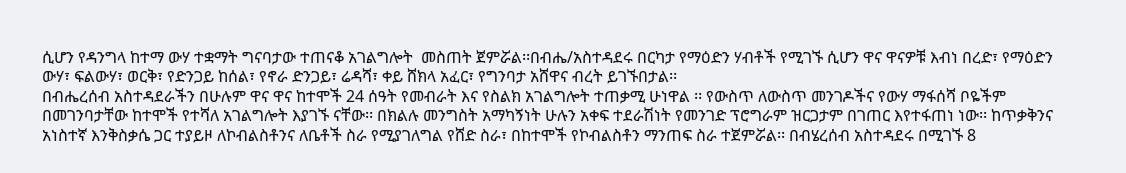ሲሆን የዳንግላ ከተማ ውሃ ተቋማት ግናባታው ተጠናቆ አገልግሎት  መስጠት ጀምሯል፡፡በብሔ/አስተዳደሩ በርካታ የማዕድን ሃብቶች የሚገኙ ሲሆን ዋና ዋናዎቹ እብነ በረድ፣ የማዕድን ውሃ፣ ፍልውሃ፣ ወርቅ፣ የድንጋይ ከሰል፣ የኖራ ድንጋይ፣ ሬዳሻ፣ ቀይ ሸክላ አፈር፣ የግንባታ አሸዋና ብረት ይገኙበታል፡፡
በብሔረሰብ አስተዳደራችን በሁሉም ዋና ዋና ከተሞች 24 ሰዓት የመብራት እና የስልክ አገልግሎት ተጠቃሚ ሁነዋል ፡፡ የውስጥ ለውስጥ መንገዶችና የውሃ ማፋሰሻ ቦዬችም  በመገንባታቸው ከተሞች የተሻለ አገልግሎት እያገኙ ናቸው፡፡ በክልሉ መንግስት አማካኝነት ሁሉን አቀፍ ተደራሽነት የመንገድ ፕሮግራም ዝርጋታም በገጠር እየተፋጠነ ነው፡፡ ከጥቃቅንና አነስተኛ እንቅስቃሴ ጋር ተያይዞ ለኮብልስቶንና ለቤቶች ስራ የሚያገለግል የሸድ ስራ፣ በከተሞች የኮብልስቶን ማንጠፍ ስራ ተጀምሯል፡፡ በብሄረሰብ አስተዳደሩ በሚገኙ 8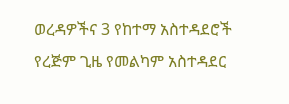ወረዳዎችና 3 የከተማ አስተዳደሮች የረጅም ጊዜ የመልካም አስተዳደር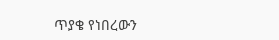ጥያቄ የነበረውን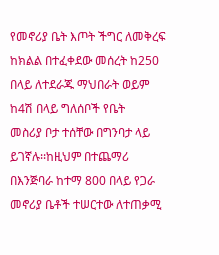የመኖሪያ ቤት እጦት ችግር ለመቅረፍ ከክልል በተፈቀደው መሰረት ከ250 በላይ ለተደራጁ ማህበራት ወይም  ከ4ሽ በላይ ግለሰቦች የቤት
መስሪያ ቦታ ተሰቸው በግንባታ ላይ ይገኛሉ፡፡ከዚህም በተጨማሪ  በእንጅባራ ከተማ 800 በላይ የጋራ መኖሪያ ቤቶች ተሠርተው ለተጠቃሚ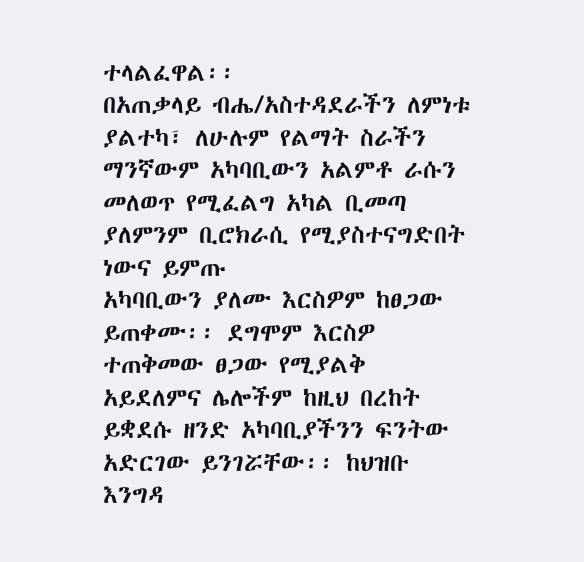ተላልፈዋል፡፡
በአጠቃላይ ብሔ/አስተዳደራችን ለምነቱ ያልተካ፣ ለሁሉም የልማት ስራችን ማንኛውም አካባቢውን አልምቶ ራሱን መለወጥ የሚፈልግ አካል ቢመጣ ያለምንም ቢሮክራሲ የሚያስተናግድበት ነውና ይምጡ
አካባቢውን ያለሙ እርስዎም ከፀጋው ይጠቀሙ፡፡ ደግሞም እርስዎ ተጠቅመው ፀጋው የሚያልቅ አይደለምና ሌሎችም ከዚህ በረከት ይቋደሱ ዘንድ አካባቢያችንን ፍንትው አድርገው ይንገሯቸው፡፡ ከህዝቡ እንግዳ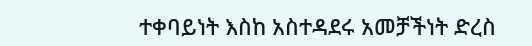ተቀባይነት እስከ አስተዳደሩ አመቻችነት ድረስ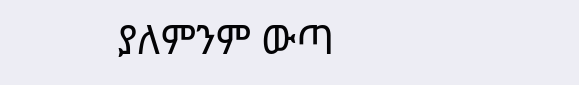ያለምንም ውጣ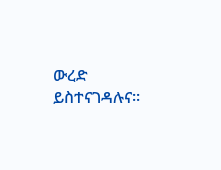ውረድ ይስተናገዳሉና፡፡